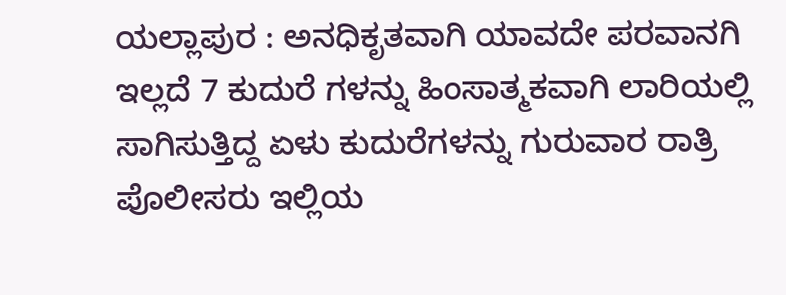ಯಲ್ಲಾಪುರ : ಅನಧಿಕೃತವಾಗಿ ಯಾವದೇ ಪರವಾನಗಿ ಇಲ್ಲದೆ 7 ಕುದುರೆ ಗಳನ್ನು ಹಿಂಸಾತ್ಮಕವಾಗಿ ಲಾರಿಯಲ್ಲಿ ಸಾಗಿಸುತ್ತಿದ್ದ ಏಳು ಕುದುರೆಗಳನ್ನು ಗುರುವಾರ ರಾತ್ರಿ ಪೊಲೀಸರು ಇಲ್ಲಿಯ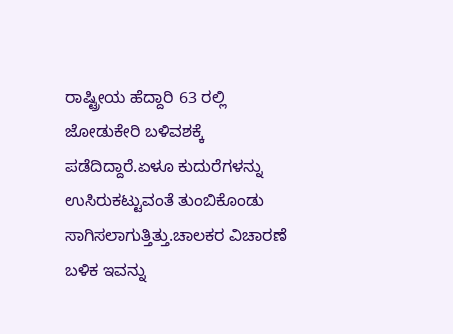ರಾಷ್ಟ್ರೀಯ ಹೆದ್ದಾರಿ 63 ರಲ್ಲಿ ಜೋಡುಕೇರಿ ಬಳಿವಶಕ್ಕೆ ಪಡೆದಿದ್ದಾರೆ.ಏಳೂ ಕುದುರೆಗಳನ್ನು ಉಸಿರುಕಟ್ಟುವಂತೆ ತುಂಬಿಕೊಂಡು ಸಾಗಿಸಲಾಗುತ್ತಿತ್ತು.ಚಾಲಕರ ವಿಚಾರಣೆ ಬಳಿಕ ಇವನ್ನು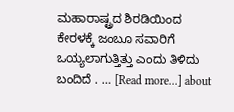ಮಹಾರಾಷ್ಟ್ರದ ಶಿರಡಿಯಿಂದ ಕೇರಳಕ್ಕೆ ಜಂಬೂ ಸವಾರಿಗೆ ಒಯ್ಯಲಾಗುತ್ತಿತ್ತು ಎಂದು ತಿಳಿದು ಬಂದಿದೆ . … [Read more...] about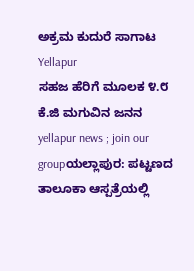ಅಕ್ರಮ ಕುದುರೆ ಸಾಗಾಟ
Yellapur
ಸಹಜ ಹೆರಿಗೆ ಮೂಲಕ ೪.೮ ಕೆ.ಜಿ ಮಗುವಿನ ಜನನ
yellapur news ; join our groupಯಲ್ಲಾಪುರ: ಪಟ್ಟಣದ ತಾಲೂಕಾ ಆಸ್ಪತ್ರೆಯಲ್ಲಿ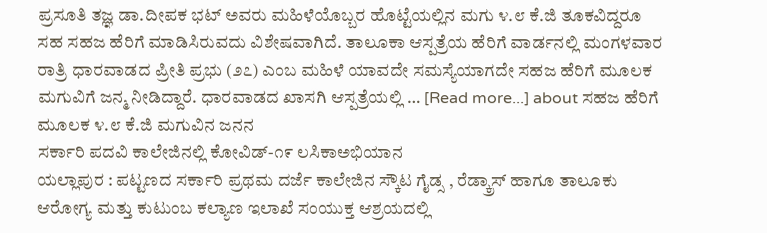ಪ್ರಸೂತಿ ತಜ್ಞ ಡಾ.ದೀಪಕ ಭಟ್ ಅವರು ಮಹಿಳೆಯೊಬ್ಬರ ಹೊಟ್ಟೆಯಲ್ಲಿನ ಮಗು ೪.೮ ಕೆ.ಜಿ ತೂಕವಿದ್ದರೂ ಸಹ ಸಹಜ ಹೆರಿಗೆ ಮಾಡಿಸಿರುವದು ವಿಶೇಷವಾಗಿದೆ. ತಾಲೂಕಾ ಆಸ್ಪತ್ರೆಯ ಹೆರಿಗೆ ವಾರ್ಡನಲ್ಲಿ ಮಂಗಳವಾರ ರಾತ್ರಿ ಧಾರವಾಡದ ಪ್ರೀತಿ ಪ್ರಭು (೨೭) ಎಂಬ ಮಹಿಳೆ ಯಾವದೇ ಸಮಸ್ಯೆಯಾಗದೇ ಸಹಜ ಹೆರಿಗೆ ಮೂಲಕ ಮಗುವಿಗೆ ಜನ್ಮ ನೀಡಿದ್ದಾರೆ. ಧಾರವಾಡದ ಖಾಸಗಿ ಆಸ್ಪತ್ರೆಯಲ್ಲಿ … [Read more...] about ಸಹಜ ಹೆರಿಗೆ ಮೂಲಕ ೪.೮ ಕೆ.ಜಿ ಮಗುವಿನ ಜನನ
ಸರ್ಕಾರಿ ಪದವಿ ಕಾಲೇಜಿನಲ್ಲಿ ಕೋವಿಡ್-೧೯ ಲಸಿಕಾಅಭಿಯಾನ
ಯಲ್ಲಾಪುರ : ಪಟ್ಟಣದ ಸರ್ಕಾರಿ ಪ್ರಥಮ ದರ್ಜೆ ಕಾಲೇಜಿನ ಸ್ಕೌಟ ಗೈಡ್ಸ , ರೆಡ್ಕ್ರಾಸ್ ಹಾಗೂ ತಾಲೂಕು ಆರೋಗ್ಯ ಮತ್ತು ಕುಟುಂಬ ಕಲ್ಯಾಣ ಇಲಾಖೆ ಸಂಯುಕ್ತ ಆಶ್ರಯದಲ್ಲಿ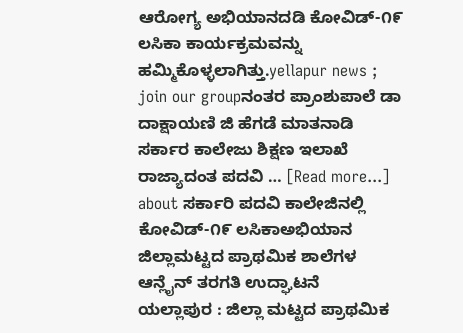ಆರೋಗ್ಯ ಅಭಿಯಾನದಡಿ ಕೋವಿಡ್-೧೯ ಲಸಿಕಾ ಕಾರ್ಯಕ್ರಮವನ್ನು ಹಮ್ಮಿಕೊಳ್ಳಲಾಗಿತ್ತು.yellapur news ; join our groupನಂತರ ಪ್ರಾಂಶುಪಾಲೆ ಡಾ ದಾಕ್ಷಾಯಣಿ ಜಿ ಹೆಗಡೆ ಮಾತನಾಡಿ ಸರ್ಕಾರ ಕಾಲೇಜು ಶಿಕ್ಷಣ ಇಲಾಖೆ ರಾಜ್ಯಾದಂತ ಪದವಿ … [Read more...] about ಸರ್ಕಾರಿ ಪದವಿ ಕಾಲೇಜಿನಲ್ಲಿ ಕೋವಿಡ್-೧೯ ಲಸಿಕಾಅಭಿಯಾನ
ಜಿಲ್ಲಾಮಟ್ಟದ ಪ್ರಾಥಮಿಕ ಶಾಲೆಗಳ ಆನ್ಲೈನ್ ತರಗತಿ ಉದ್ಘಾಟನೆ
ಯಲ್ಲಾಪುರ : ಜಿಲ್ಲಾ ಮಟ್ಟದ ಪ್ರಾಥಮಿಕ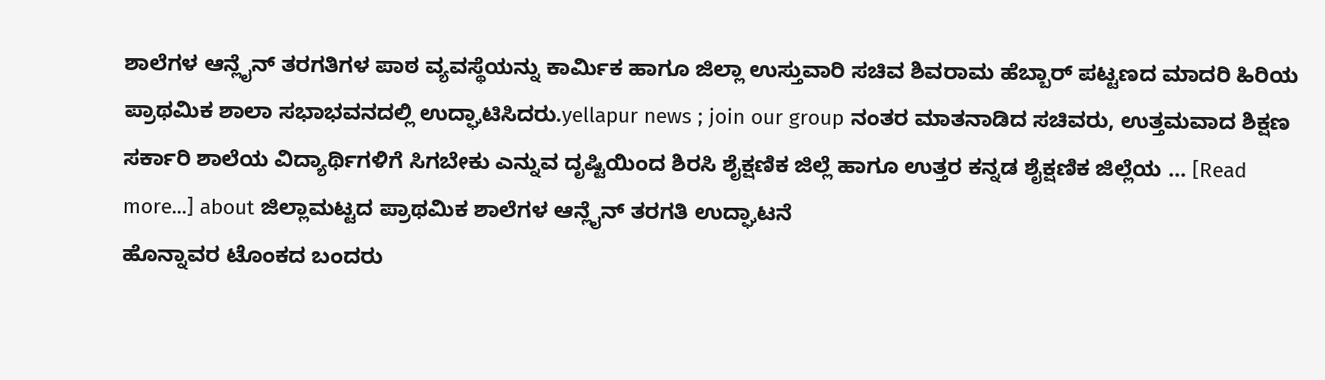ಶಾಲೆಗಳ ಆನ್ಲೈನ್ ತರಗತಿಗಳ ಪಾಠ ವ್ಯವಸ್ಥೆಯನ್ನು ಕಾರ್ಮಿಕ ಹಾಗೂ ಜಿಲ್ಲಾ ಉಸ್ತುವಾರಿ ಸಚಿವ ಶಿವರಾಮ ಹೆಬ್ಬಾರ್ ಪಟ್ಟಣದ ಮಾದರಿ ಹಿರಿಯ ಪ್ರಾಥಮಿಕ ಶಾಲಾ ಸಭಾಭವನದಲ್ಲಿ ಉದ್ಘಾಟಿಸಿದರು.yellapur news ; join our group ನಂತರ ಮಾತನಾಡಿದ ಸಚಿವರು, ಉತ್ತಮವಾದ ಶಿಕ್ಷಣ ಸರ್ಕಾರಿ ಶಾಲೆಯ ವಿದ್ಯಾರ್ಥಿಗಳಿಗೆ ಸಿಗಬೇಕು ಎನ್ನುವ ದೃಷ್ಟಿಯಿಂದ ಶಿರಸಿ ಶೈಕ್ಷಣಿಕ ಜಿಲ್ಲೆ ಹಾಗೂ ಉತ್ತರ ಕನ್ನಡ ಶೈಕ್ಷಣಿಕ ಜಿಲ್ಲೆಯ … [Read more...] about ಜಿಲ್ಲಾಮಟ್ಟದ ಪ್ರಾಥಮಿಕ ಶಾಲೆಗಳ ಆನ್ಲೈನ್ ತರಗತಿ ಉದ್ಘಾಟನೆ
ಹೊನ್ನಾವರ ಟೊಂಕದ ಬಂದರು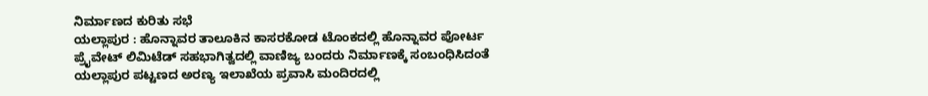ನಿರ್ಮಾಣದ ಕುರಿತು ಸಭೆ
ಯಲ್ಲಾಪುರ : ಹೊನ್ನಾವರ ತಾಲೂಕಿನ ಕಾಸರಕೋಡ ಟೊಂಕದಲ್ಲಿ ಹೊನ್ನಾವರ ಪೋರ್ಟ ಪ್ರೈವೇಟ್ ಲಿಮಿಟೆಡ್ ಸಹಭಾಗಿತ್ವದಲ್ಲಿ ವಾಣಿಜ್ಯ ಬಂದರು ನಿರ್ಮಾಣಕ್ಕೆ ಸಂಬಂಧಿಸಿದಂತೆ ಯಲ್ಲಾಪುರ ಪಟ್ಟಣದ ಅರಣ್ಯ ಇಲಾಖೆಯ ಪ್ರವಾಸಿ ಮಂದಿರದಲ್ಲಿ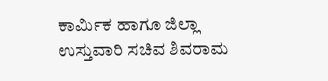ಕಾರ್ಮಿಕ ಹಾಗೂ ಜಿಲ್ಲಾ ಉಸ್ತುವಾರಿ ಸಚಿವ ಶಿವರಾಮ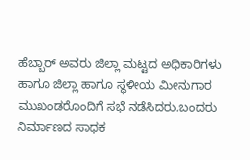ಹೆಬ್ಬಾರ್ ಅವರು ಜಿಲ್ಲಾ ಮಟ್ಟದ ಅಧಿಕಾರಿಗಳು ಹಾಗೂ ಜಿಲ್ಲಾ ಹಾಗೂ ಸ್ಥಳೀಯ ಮೀನುಗಾರ ಮುಖಂಡರೊಂದಿಗೆ ಸಭೆ ನಡೆಸಿದರು.ಬಂದರು ನಿರ್ಮಾಣದ ಸಾಧಕ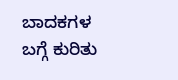ಬಾದಕಗಳ ಬಗ್ಗೆ ಕುರಿತು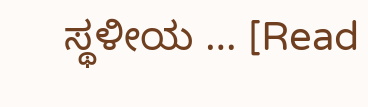ಸ್ಥಳೀಯ … [Read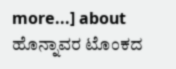more...] about ಹೊನ್ನಾವರ ಟೊಂಕದ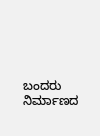ಬಂದರು ನಿರ್ಮಾಣದ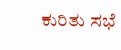ಕುರಿತು ಸಭೆ